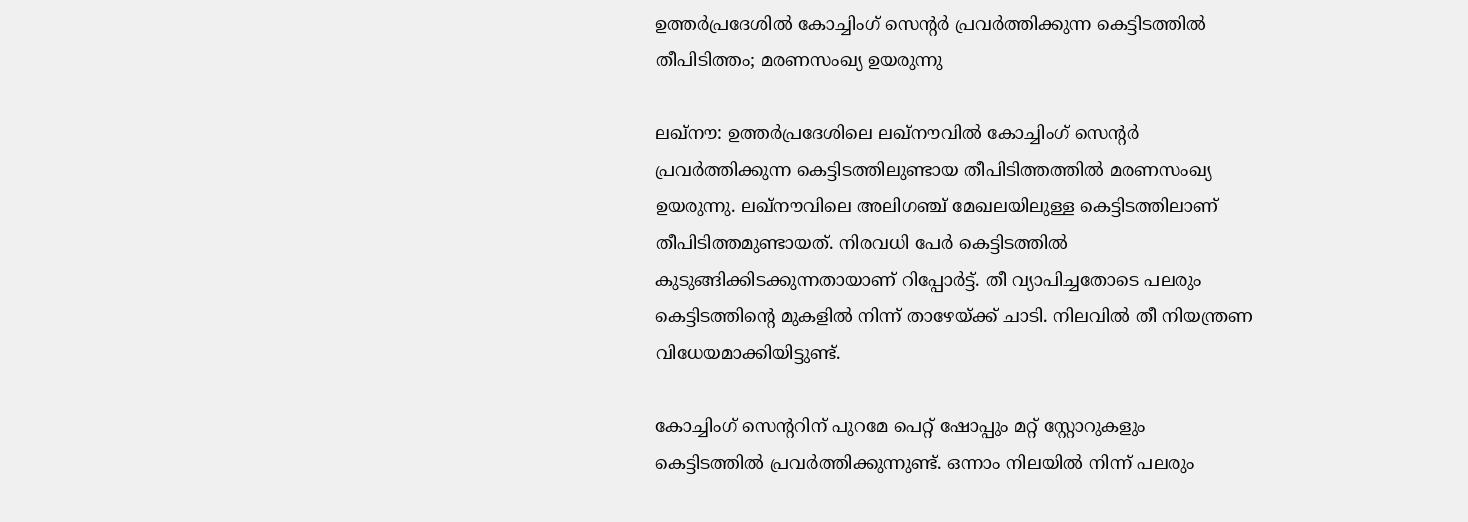ഉത്തര്‍പ്രദേശിൽ കോച്ചിംഗ് സെൻ്റർ പ്രവര്‍ത്തിക്കുന്ന കെട്ടിടത്തിൽ തീപിടിത്തം; മരണസംഖ്യ ഉയരുന്നു

ലഖ്‌നൗ: ഉത്തര്‍പ്രദേശിലെ ലഖ്‌നൗവില്‍ കോച്ചിംഗ് സെന്റര്‍ പ്രവര്‍ത്തിക്കുന്ന കെട്ടിടത്തിലുണ്ടായ തീപിടിത്തത്തില്‍ മരണസംഖ്യ ഉയരുന്നു. ലഖ്‌നൗവിലെ അലിഗഞ്ച് മേഖലയിലുള്ള കെട്ടിടത്തിലാണ് തീപിടിത്തമുണ്ടായത്. നിരവധി പേര്‍ കെട്ടിടത്തില്‍ കുടുങ്ങിക്കിടക്കുന്നതായാണ് റിപ്പോര്‍ട്ട്. തീ വ്യാപിച്ചതോടെ പലരും കെട്ടിടത്തിന്റെ മുകളില്‍ നിന്ന് താഴേയ്ക്ക് ചാടി. നിലവില്‍ തീ നിയന്ത്രണ വിധേയമാക്കിയിട്ടുണ്ട്.

കോച്ചിംഗ് സെന്ററിന് പുറമേ പെറ്റ് ഷോപ്പും മറ്റ് സ്റ്റോറുകളും കെട്ടിടത്തില്‍ പ്രവര്‍ത്തിക്കുന്നുണ്ട്. ഒന്നാം നിലയില്‍ നിന്ന് പലരും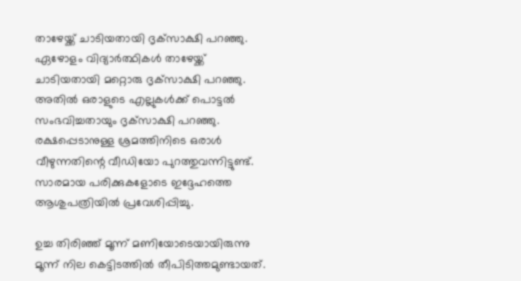താഴേയ്ക്ക് ചാടിയതായി ദൃക്‌സാക്ഷി പറഞ്ഞു. ഏഴോളം വിദ്യാര്‍ത്ഥികള്‍ താഴേയ്ക്ക് ചാടിയതായി മറ്റൊരു ദൃക്‌സാക്ഷി പറഞ്ഞു. അതില്‍ ഒരാളുടെ എല്ലുകള്‍ക്ക് പൊട്ടല്‍ സംഭവിച്ചതായും ദൃക്‌സാക്ഷി പറഞ്ഞു. രക്ഷപ്പെടാനുള്ള ശ്രമത്തിനിടെ ഒരാള്‍ വീഴുന്നതിന്റെ വീഡിയോ പുറത്തുവന്നിട്ടുണ്ട്. സാരമായ പരിക്കുകളോടെ ഇദ്ദേഹത്തെ ആശുപത്രിയില്‍ പ്രവേശിപ്പിച്ചു.

ഉച്ച തിരിഞ്ഞ് മൂന്ന് മണിയോടെയായിരുന്നു മൂന്ന് നില കെട്ടിടത്തില്‍ തീപിടിത്തമുണ്ടായത്.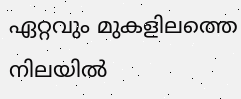ഏറ്റവും മുകളിലത്തെ നിലയില്‍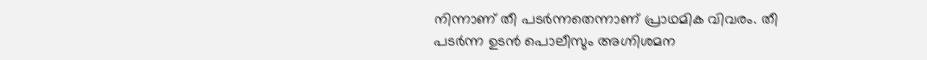നിന്നാണ് തീ പടര്‍ന്നതെന്നാണ് പ്രാഥമിക വിവരം. തീ പടര്‍ന്ന ഉടന്‍ പൊലീസും അഗ്നിശമന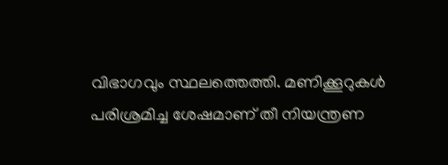വിഭാഗവും സ്ഥലത്തെത്തി. മണിക്കൂറുകൾ പരിശ്രമിച്ച ശേഷമാണ് തീ നിയന്ത്രണ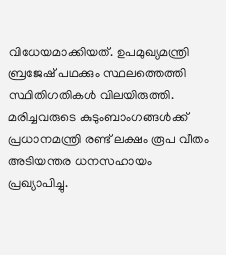വിധേയമാക്കിയത്. ഉപമുഖ്യമന്ത്രി ബ്രജേഷ് പഥക്കും സ്ഥലത്തെത്തി സ്ഥിതിഗതികള്‍ വിലയിരുത്തി. മരിച്ചവരുടെ കുടുംബാംഗങ്ങള്‍ക്ക് പ്രധാനമന്ത്രി രണ്ട് ലക്ഷം രൂപ വീതം അടിയന്തര ധനസഹായം പ്രഖ്യാപിച്ചു.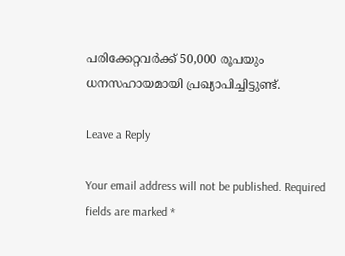പരിക്കേറ്റവര്‍ക്ക് 50,000 രൂപയും ധനസഹായമായി പ്രഖ്യാപിച്ചിട്ടുണ്ട്.

Leave a Reply

Your email address will not be published. Required fields are marked *